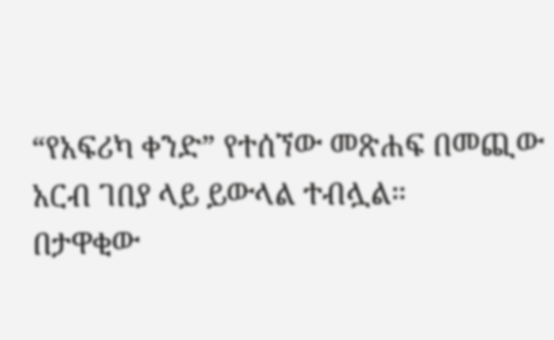“የአፍሪካ ቀንድ” የተሰኘው መጽሐፍ በመጪው አርብ ገበያ ላይ ይውላል ተብሏል።
በታዋቂው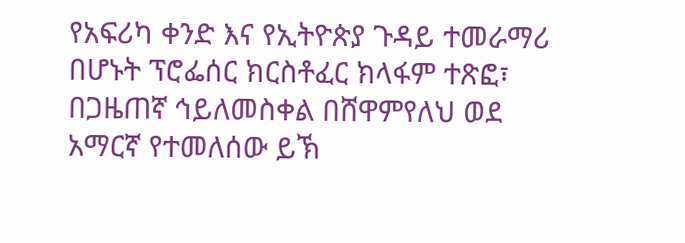የአፍሪካ ቀንድ እና የኢትዮጵያ ጉዳይ ተመራማሪ በሆኑት ፕሮፌሰር ክርስቶፈር ክላፋም ተጽፎ፣ በጋዜጠኛ ኅይለመስቀል በሸዋምየለህ ወደ አማርኛ የተመለሰው ይኽ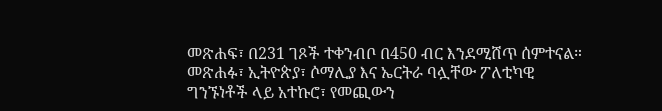መጽሐፍ፣ በ231 ገጾች ተቀንብቦ በ450 ብር እንደሚሸጥ ሰምተናል።
መጽሐፉ፣ ኢትዮጵያ፣ ሶማሊያ እና ኤርትራ ባሏቸው ፖለቲካዊ ግንኙነቶች ላይ አተኩሮ፣ የመጪውን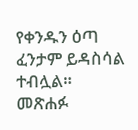የቀንዱን ዕጣ ፈንታም ይዳስሳል ተብሏል።
መጽሐፉ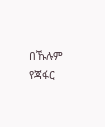በኹሉም የጃፋር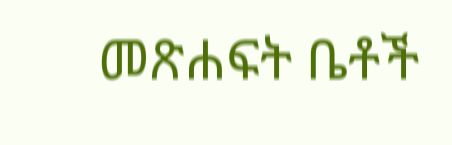መጽሐፍት ቤቶች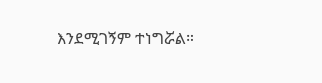እንደሚገኝም ተነግሯል።